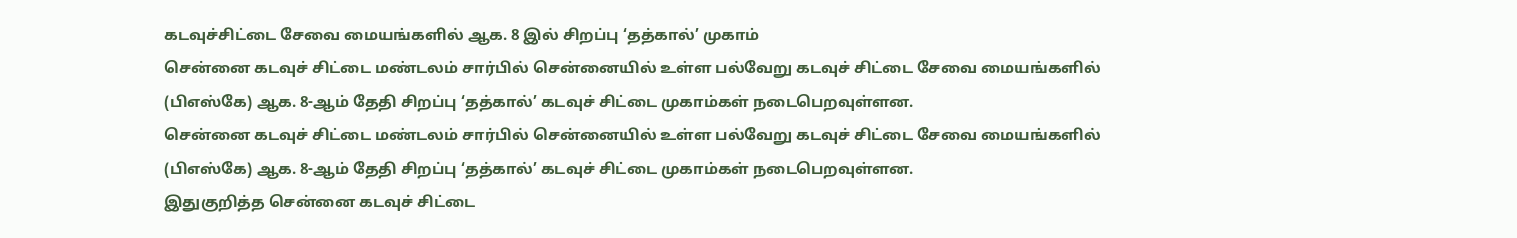கடவுச்சிட்டை சேவை மையங்களில் ஆக. 8 இல் சிறப்பு ‘தத்கால்’ முகாம்
சென்னை கடவுச் சிட்டை மண்டலம் சார்பில் சென்னையில் உள்ள பல்வேறு கடவுச் சிட்டை சேவை மையங்களில் (பிஎஸ்கே) ஆக. 8-ஆம் தேதி சிறப்பு ‘தத்கால்’ கடவுச் சிட்டை முகாம்கள் நடைபெறவுள்ளன.
சென்னை கடவுச் சிட்டை மண்டலம் சார்பில் சென்னையில் உள்ள பல்வேறு கடவுச் சிட்டை சேவை மையங்களில் (பிஎஸ்கே) ஆக. 8-ஆம் தேதி சிறப்பு ‘தத்கால்’ கடவுச் சிட்டை முகாம்கள் நடைபெறவுள்ளன.
இதுகுறித்த சென்னை கடவுச் சிட்டை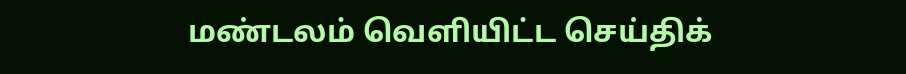மண்டலம் வெளியிட்ட செய்திக்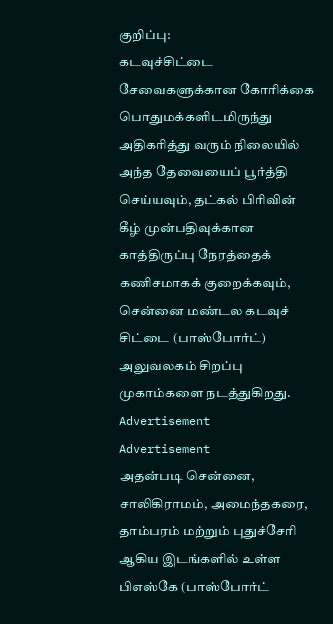குறிப்பு:
கடவுச்சிட்டை சேவைகளுக்கான கோரிக்கை பொதுமக்களிடமிருந்து அதிகரித்து வரும் நிலையில் அந்த தேவையைப் பூர்த்தி செய்யவும், தட்கல் பிரிவின் கீழ் முன்பதிவுக்கான காத்திருப்பு நேரத்தைக் கணிசமாகக் குறைக்கவும், சென்னை மண்டல கடவுச் சிட்டை (பாஸ்போர்ட்) அலுவலகம் சிறப்பு முகாம்களை நடத்துகிறது.
Advertisement
Advertisement
அதன்படி சென்னை, சாலிகிராமம், அமைந்தகரை, தாம்பரம் மற்றும் புதுச்சேரி ஆகிய இடங்களில் உள்ள பிஎஸ்கே (பாஸ்போர்ட்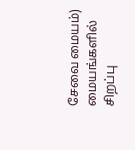சேவை மையம்) மையங்களில் சிறப்பு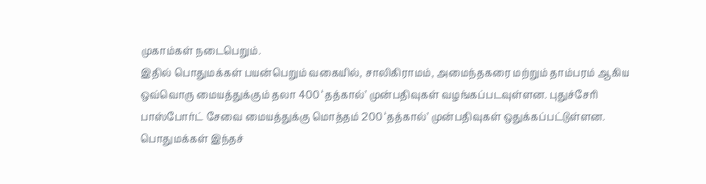முகாம்கள் நடைபெறும்.
இதில் பொதுமக்கள் பயன்பெறும் வகையில், சாலிகிராமம், அமைந்தகரை மற்றும் தாம்பரம் ஆகிய ஒவ்வொரு மையத்துக்கும் தலா 400 ‘தத்கால்’ முன்பதிவுகள் வழங்கப்படவுள்ளன. புதுச்சேரி பாஸ்போர்ட் சேவை மையத்துக்கு மொத்தம் 200 ‘தத்கால்’ முன்பதிவுகள் ஒதுக்கப்பட்டுள்ளன.
பொதுமக்கள் இந்தச்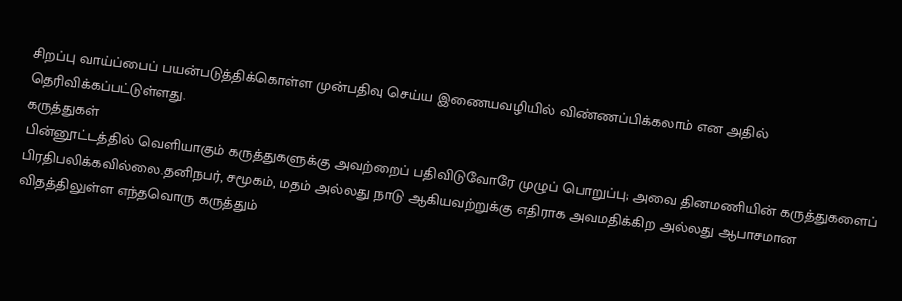சிறப்பு வாய்ப்பைப் பயன்படுத்திக்கொள்ள முன்பதிவு செய்ய இணையவழியில் விண்ணப்பிக்கலாம் என அதில் தெரிவிக்கப்பட்டுள்ளது.
கருத்துகள்
பின்னூட்டத்தில் வெளியாகும் கருத்துகளுக்கு அவற்றைப் பதிவிடுவோரே முழுப் பொறுப்பு; அவை தினமணியின் கருத்துகளைப் பிரதிபலிக்கவில்லை.தனிநபர், சமூகம், மதம் அல்லது நாடு ஆகியவற்றுக்கு எதிராக அவமதிக்கிற அல்லது ஆபாசமான விதத்திலுள்ள எந்தவொரு கருத்தும்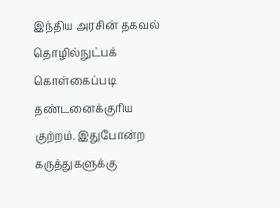இந்திய அரசின் தகவல் தொழில்நுட்பக் கொள்கைப்படி தண்டனைக்குரிய குற்றம். இதுபோன்ற கருத்துகளுக்கு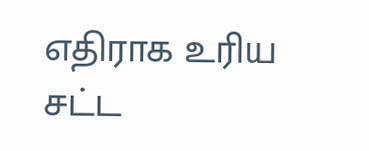எதிராக உரிய சட்ட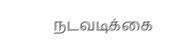நடவடிக்கை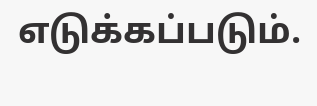எடுக்கப்படும்.